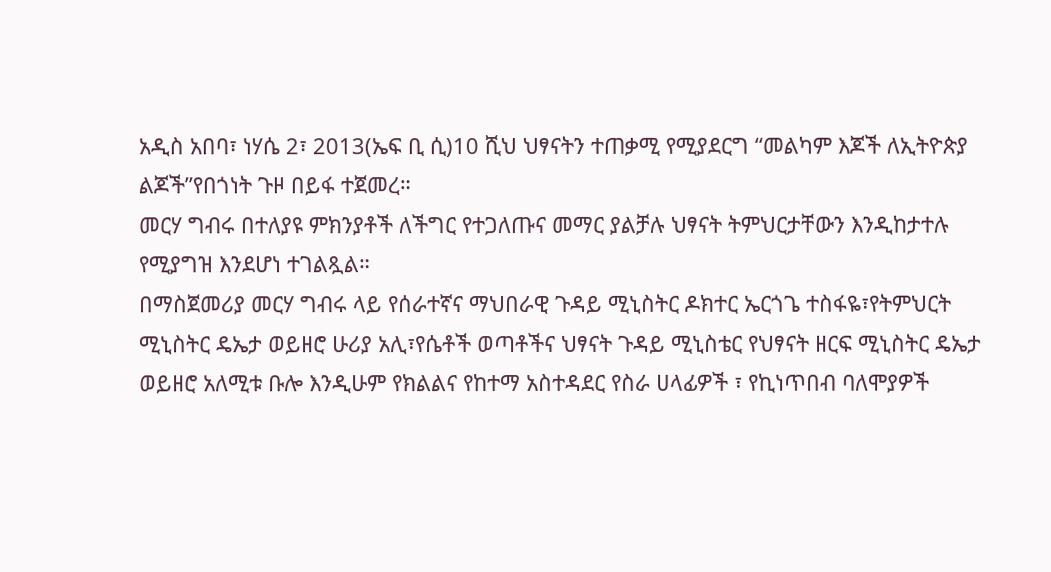አዲስ አበባ፣ ነሃሴ 2፣ 2013(ኤፍ ቢ ሲ)10 ሺህ ህፃናትን ተጠቃሚ የሚያደርግ “መልካም እጆች ለኢትዮጵያ ልጆች”የበጎነት ጉዞ በይፋ ተጀመረ።
መርሃ ግብሩ በተለያዩ ምክንያቶች ለችግር የተጋለጡና መማር ያልቻሉ ህፃናት ትምህርታቸውን እንዲከታተሉ የሚያግዝ እንደሆነ ተገልጿል።
በማስጀመሪያ መርሃ ግብሩ ላይ የሰራተኛና ማህበራዊ ጉዳይ ሚኒስትር ዶክተር ኤርጎጌ ተስፋዬ፣የትምህርት ሚኒስትር ዴኤታ ወይዘሮ ሁሪያ አሊ፣የሴቶች ወጣቶችና ህፃናት ጉዳይ ሚኒስቴር የህፃናት ዘርፍ ሚኒስትር ዴኤታ ወይዘሮ አለሚቱ ቡሎ እንዲሁም የክልልና የከተማ አስተዳደር የስራ ሀላፊዎች ፣ የኪነጥበብ ባለሞያዎች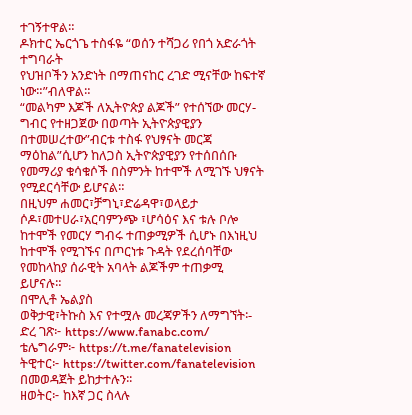ተገኝተዋል።
ዶክተር ኤርጎጌ ተስፋዬ “ወሰን ተሻጋሪ የበጎ አድራጎት ተግባራት
የህዝቦችን አንድነት በማጠናከር ረገድ ሚናቸው ከፍተኛ ነው።”ብለዋል።
“መልካም እጆች ለኢትዮጵያ ልጆች” የተሰኘው መርሃ-ግብር የተዘጋጀው በወጣት ኢትዮጵያዊያን በተመሠረተው”ብርቱ ተስፋ የህፃናት መርጃ ማዕከል”ሲሆን ከለጋስ ኢትዮጵያዊያን የተሰበሰቡ የመማሪያ ቁሳቁሶች በስምንት ከተሞች ለሚገኙ ህፃናት የሚደርሳቸው ይሆናል።
በዚህም ሐመር፣ቻግኒ፣ድሬዳዋ፣ወላይታ ሶዶ፣መተሀራ፣አርባምንጭ ፣ሆሳዕና እና ቱሉ ቦሎ ከተሞች የመርሃ ግብሩ ተጠቃሚዎች ሲሆኑ በእነዚህ ከተሞች የሚገኙና በጦርነቱ ጉዳት የደረሰባቸው የመከላከያ ሰራዊት አባላት ልጆችም ተጠቃሚ ይሆናሉ።
በሞሊቶ ኤልያስ
ወቅታዊ፣ትኩስ እና የተሟሉ መረጃዎችን ለማግኘት፡-
ድረ ገጽ፦ https://www.fanabc.com/
ቴሌግራም፦ https://t.me/fanatelevision
ትዊተር፦ https://twitter.com/fanatelevision በመወዳጀት ይከታተሉን፡፡
ዘወትር፦ ከእኛ ጋር ስላሉ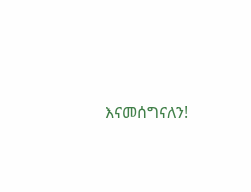እናመሰግናለን!